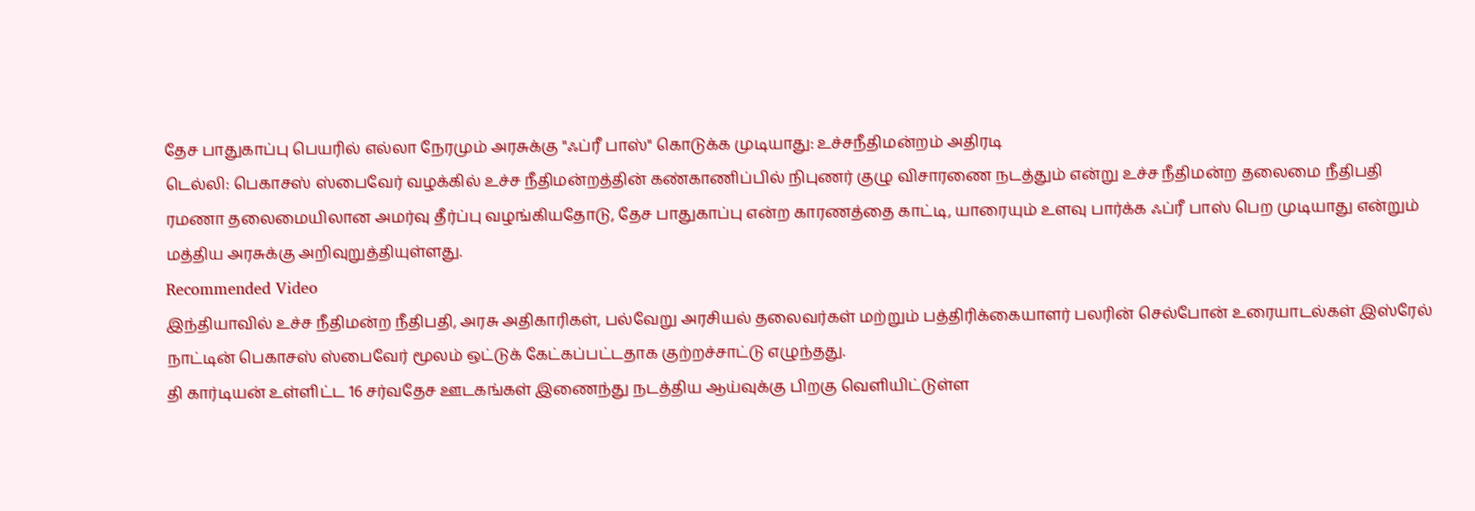தேச பாதுகாப்பு பெயரில் எல்லா நேரமும் அரசுக்கு "ஃப்ரீ பாஸ்" கொடுக்க முடியாது: உச்சநீதிமன்றம் அதிரடி
டெல்லி: பெகாசஸ் ஸ்பைவேர் வழக்கில் உச்ச நீதிமன்றத்தின் கண்காணிப்பில் நிபுணர் குழு விசாரணை நடத்தும் என்று உச்ச நீதிமன்ற தலைமை நீதிபதி ரமணா தலைமையிலான அமர்வு தீர்ப்பு வழங்கியதோடு, தேச பாதுகாப்பு என்ற காரணத்தை காட்டி, யாரையும் உளவு பார்க்க ஃப்ரீ பாஸ் பெற முடியாது என்றும் மத்திய அரசுக்கு அறிவுறுத்தியுள்ளது.
Recommended Video
இந்தியாவில் உச்ச நீதிமன்ற நீதிபதி, அரசு அதிகாரிகள், பல்வேறு அரசியல் தலைவர்கள் மற்றும் பத்திரிக்கையாளர் பலரின் செல்போன் உரையாடல்கள் இஸ்ரேல் நாட்டின் பெகாசஸ் ஸ்பைவேர் மூலம் ஒட்டுக் கேட்கப்பட்டதாக குற்றச்சாட்டு எழுந்தது.
தி கார்டியன் உள்ளிட்ட 16 சர்வதேச ஊடகங்கள் இணைந்து நடத்திய ஆய்வுக்கு பிறகு வெளியிட்டுள்ள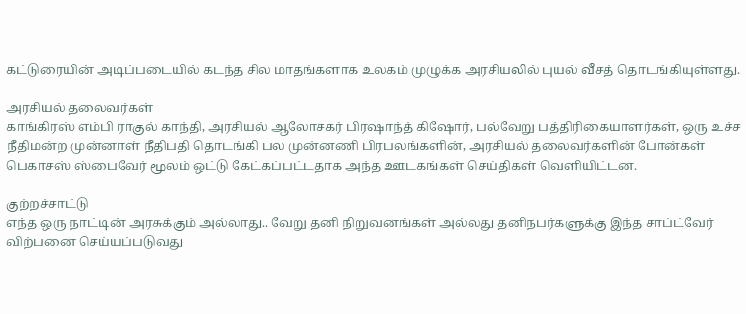கட்டுரையின் அடிப்படையில் கடந்த சில மாதங்களாக உலகம் முழுக்க அரசியலில் புயல் வீசத் தொடங்கியுள்ளது.

அரசியல் தலைவர்கள்
காங்கிரஸ் எம்பி ராகுல் காந்தி, அரசியல் ஆலோசகர் பிரஷாந்த் கிஷோர், பல்வேறு பத்திரிகையாளர்கள், ஒரு உச்ச நீதிமன்ற முன்னாள் நீதிபதி தொடங்கி பல முன்னணி பிரபலங்களின், அரசியல் தலைவர்களின் போன்கள் பெகாசஸ் ஸ்பைவேர் மூலம் ஒட்டு கேட்கப்பட்டதாக அந்த ஊடகங்கள் செய்திகள் வெளியிட்டன.

குற்றச்சாட்டு
எந்த ஒரு நாட்டின் அரசுக்கும் அல்லாது.. வேறு தனி நிறுவனங்கள் அல்லது தனிநபர்களுக்கு இந்த சாப்ட்வேர் விற்பனை செய்யப்படுவது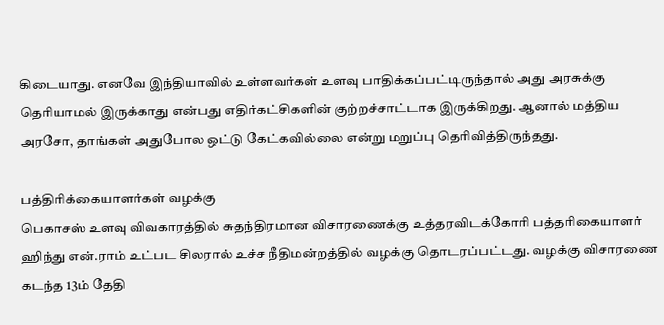கிடையாது. எனவே இந்தியாவில் உள்ளவர்கள் உளவு பாதிக்கப்பட்டிருந்தால் அது அரசுக்கு தெரியாமல் இருக்காது என்பது எதிர்கட்சிகளின் குற்றச்சாட்டாக இருக்கிறது. ஆனால் மத்திய அரசோ, தாங்கள் அதுபோல ஒட்டு கேட்கவில்லை என்று மறுப்பு தெரிவித்திருந்தது.

பத்திரிக்கையாளர்கள் வழக்கு
பெகாசஸ் உளவு விவகாரத்தில் சுதந்திரமான விசாரணைக்கு உத்தரவிடக்கோரி பத்தரிகையாளர் ஹிந்து என்.ராம் உட்பட சிலரால் உச்ச நீதிமன்றத்தில் வழக்கு தொடரப்பட்டது. வழக்கு விசாரணை கடந்த 13ம் தேதி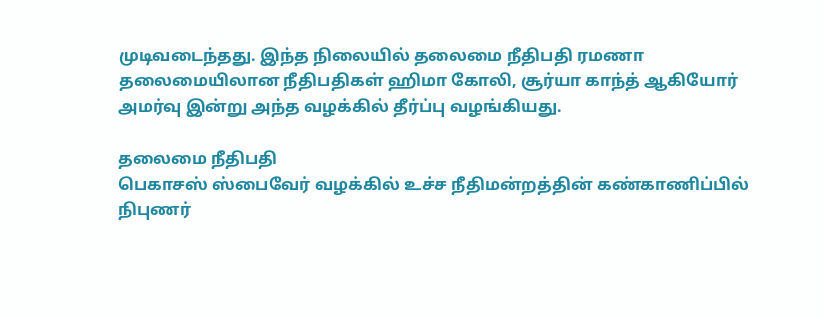முடிவடைந்தது. இந்த நிலையில் தலைமை நீதிபதி ரமணா தலைமையிலான நீதிபதிகள் ஹிமா கோலி, சூர்யா காந்த் ஆகியோர் அமர்வு இன்று அந்த வழக்கில் தீர்ப்பு வழங்கியது.

தலைமை நீதிபதி
பெகாசஸ் ஸ்பைவேர் வழக்கில் உச்ச நீதிமன்றத்தின் கண்காணிப்பில் நிபுணர்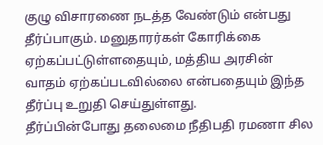குழு விசாரணை நடத்த வேண்டும் என்பது தீர்ப்பாகும். மனுதாரர்கள் கோரிக்கை ஏற்கப்பட்டுள்ளதையும், மத்திய அரசின் வாதம் ஏற்கப்படவில்லை என்பதையும் இந்த தீர்ப்பு உறுதி செய்துள்ளது.
தீர்ப்பின்போது தலைமை நீதிபதி ரமணா சில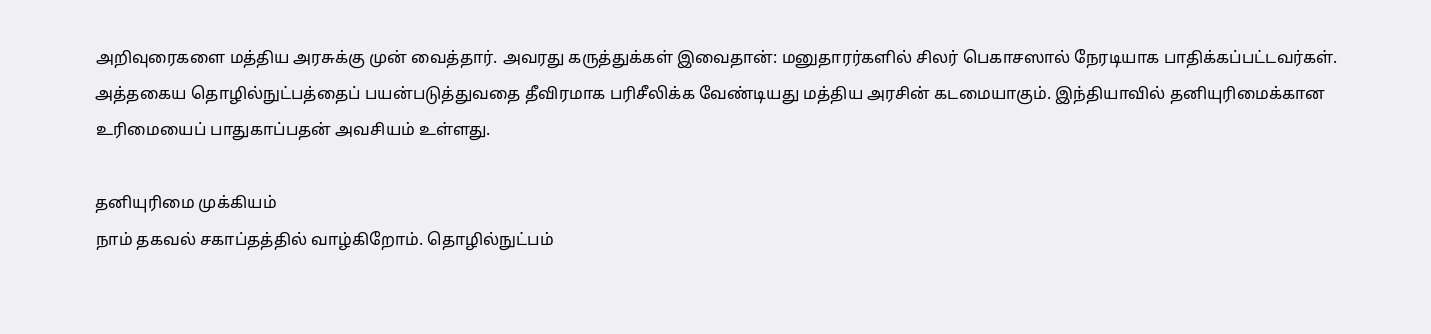அறிவுரைகளை மத்திய அரசுக்கு முன் வைத்தார். அவரது கருத்துக்கள் இவைதான்: மனுதாரர்களில் சிலர் பெகாசஸால் நேரடியாக பாதிக்கப்பட்டவர்கள். அத்தகைய தொழில்நுட்பத்தைப் பயன்படுத்துவதை தீவிரமாக பரிசீலிக்க வேண்டியது மத்திய அரசின் கடமையாகும். இந்தியாவில் தனியுரிமைக்கான உரிமையைப் பாதுகாப்பதன் அவசியம் உள்ளது.

தனியுரிமை முக்கியம்
நாம் தகவல் சகாப்தத்தில் வாழ்கிறோம். தொழில்நுட்பம்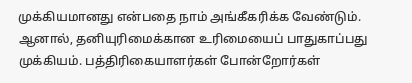முக்கியமானது என்பதை நாம் அங்கீகரிக்க வேண்டும். ஆனால், தனியுரிமைக்கான உரிமையைப் பாதுகாப்பது முக்கியம். பத்திரிகையாளர்கள் போன்றோர்கள்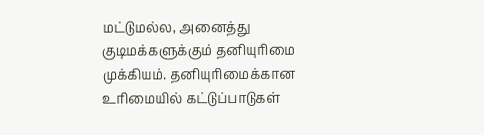மட்டுமல்ல, அனைத்து குடிமக்களுக்கும் தனியுரிமை முக்கியம். தனியுரிமைக்கான உரிமையில் கட்டுப்பாடுகள்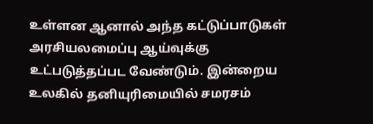உள்ளன ஆனால் அந்த கட்டுப்பாடுகள் அரசியலமைப்பு ஆய்வுக்கு உட்படுத்தப்பட வேண்டும். இன்றைய உலகில் தனியுரிமையில் சமரசம்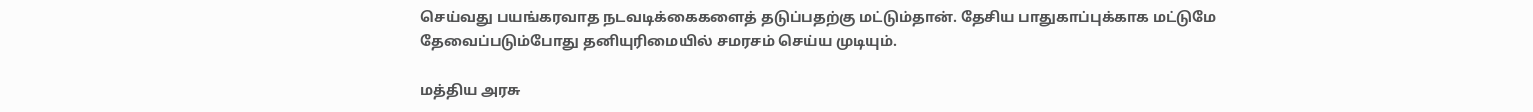செய்வது பயங்கரவாத நடவடிக்கைகளைத் தடுப்பதற்கு மட்டும்தான். தேசிய பாதுகாப்புக்காக மட்டுமே தேவைப்படும்போது தனியுரிமையில் சமரசம் செய்ய முடியும்.

மத்திய அரசு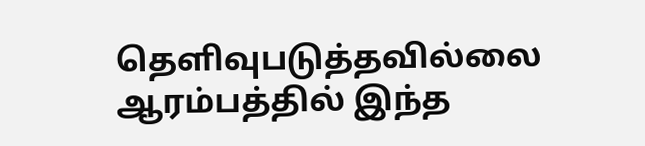தெளிவுபடுத்தவில்லை
ஆரம்பத்தில் இந்த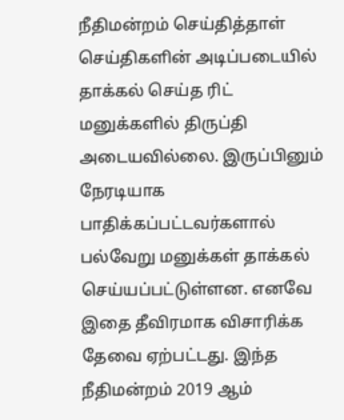நீதிமன்றம் செய்தித்தாள் செய்திகளின் அடிப்படையில் தாக்கல் செய்த ரிட் மனுக்களில் திருப்தி அடையவில்லை. இருப்பினும் நேரடியாக பாதிக்கப்பட்டவர்களால் பல்வேறு மனுக்கள் தாக்கல் செய்யப்பட்டுள்ளன. எனவே இதை தீவிரமாக விசாரிக்க தேவை ஏற்பட்டது. இந்த நீதிமன்றம் 2019 ஆம்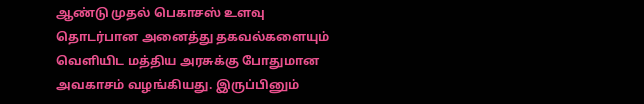ஆண்டு முதல் பெகாசஸ் உளவு தொடர்பான அனைத்து தகவல்களையும் வெளியிட மத்திய அரசுக்கு போதுமான அவகாசம் வழங்கியது. இருப்பினும்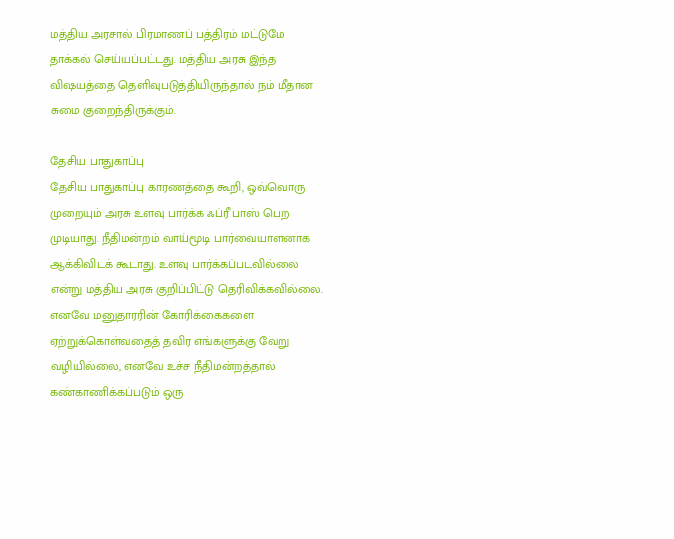மத்திய அரசால் பிரமாணப் பத்திரம் மட்டுமே தாக்கல் செய்யப்பட்டது. மத்திய அரசு இந்த விஷயத்தை தெளிவுபடுத்தியிருந்தால் நம் மீதான சுமை குறைந்திருக்கும்.

தேசிய பாதுகாப்பு
தேசிய பாதுகாப்பு காரணத்தை கூறி, ஒவ்வொரு முறையும் அரசு உளவு பார்க்க ஃப்ரீ பாஸ் பெற முடியாது. நீதிமன்றம் வாய்மூடி பார்வையாளனாக ஆக்கிவிடக் கூடாது. உளவு பார்க்கப்படவில்லை என்று மத்திய அரசு குறிப்பிட்டு தெரிவிக்கவில்லை. எனவே மனுதாரரின் கோரிக்கைகளை ஏற்றுக்கொள்வதைத் தவிர எங்களுக்கு வேறு வழியில்லை, எனவே உச்ச நீதிமன்றத்தால் கண்காணிக்கப்படும் ஒரு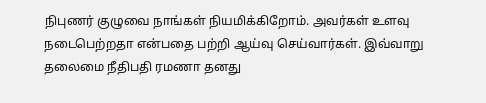நிபுணர் குழுவை நாங்கள் நியமிக்கிறோம். அவர்கள் உளவு நடைபெற்றதா என்பதை பற்றி ஆய்வு செய்வார்கள். இவ்வாறு தலைமை நீதிபதி ரமணா தனது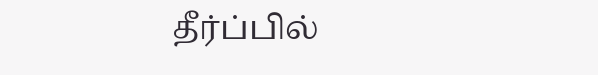தீர்ப்பில்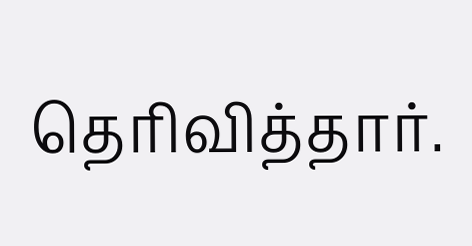தெரிவித்தார்.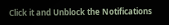Click it and Unblock the Notifications